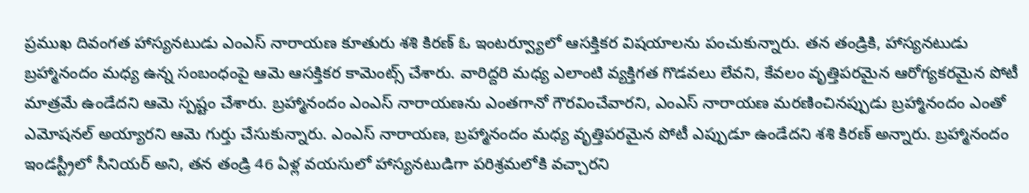ప్రముఖ దివంగత హాస్యనటుడు ఎంఎస్ నారాయణ కూతురు శశి కిరణ్ ఓ ఇంటర్వ్యూలో ఆసక్తికర విషయాలను పంచుకున్నారు. తన తండ్రికి, హాస్యనటుడు బ్రహ్మానందం మధ్య ఉన్న సంబంధంపై ఆమె ఆసక్తికర కామెంట్స్ చేశారు. వారిద్దరి మధ్య ఎలాంటి వ్యక్తిగత గొడవలు లేవని, కేవలం వృత్తిపరమైన ఆరోగ్యకరమైన పోటీ మాత్రమే ఉండేదని ఆమె స్పష్టం చేశారు. బ్రహ్మానందం ఎంఎస్ నారాయణను ఎంతగానో గౌరవించేవారని, ఎంఎస్ నారాయణ మరణించినప్పుడు బ్రహ్మానందం ఎంతో ఎమోషనల్ అయ్యారని ఆమె గుర్తు చేసుకున్నారు. ఎంఎస్ నారాయణ, బ్రహ్మానందం మధ్య వృత్తిపరమైన పోటీ ఎప్పుడూ ఉండేదని శశి కిరణ్ అన్నారు. బ్రహ్మానందం ఇండస్ట్రీలో సీనియర్ అని, తన తండ్రి 46 ఏళ్ల వయసులో హాస్యనటుడిగా పరిశ్రమలోకి వచ్చారని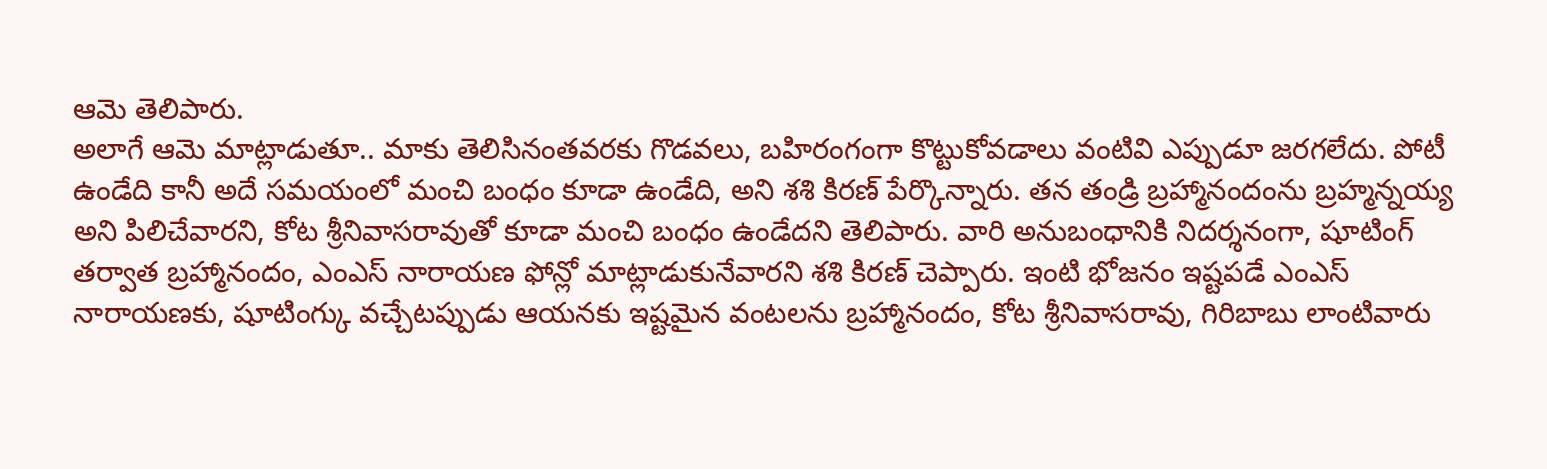ఆమె తెలిపారు.
అలాగే ఆమె మాట్లాడుతూ.. మాకు తెలిసినంతవరకు గొడవలు, బహిరంగంగా కొట్టుకోవడాలు వంటివి ఎప్పుడూ జరగలేదు. పోటీ ఉండేది కానీ అదే సమయంలో మంచి బంధం కూడా ఉండేది, అని శశి కిరణ్ పేర్కొన్నారు. తన తండ్రి బ్రహ్మానందంను బ్రహ్మన్నయ్య అని పిలిచేవారని, కోట శ్రీనివాసరావుతో కూడా మంచి బంధం ఉండేదని తెలిపారు. వారి అనుబంధానికి నిదర్శనంగా, షూటింగ్ తర్వాత బ్రహ్మానందం, ఎంఎస్ నారాయణ ఫోన్లో మాట్లాడుకునేవారని శశి కిరణ్ చెప్పారు. ఇంటి భోజనం ఇష్టపడే ఎంఎస్ నారాయణకు, షూటింగ్కు వచ్చేటప్పుడు ఆయనకు ఇష్టమైన వంటలను బ్రహ్మానందం, కోట శ్రీనివాసరావు, గిరిబాబు లాంటివారు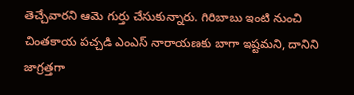తెచ్చేవారని ఆమె గుర్తు చేసుకున్నారు. గిరిబాబు ఇంటి నుంచి చింతకాయ పచ్చడి ఎంఎస్ నారాయణకు బాగా ఇష్టమని, దానిని జాగ్రత్తగా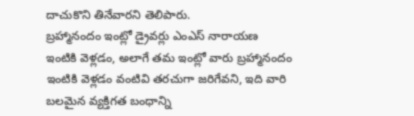దాచుకొని తినేవారని తెలిపారు.
బ్రహ్మానందం ఇంట్లో డ్రైవర్లు ఎంఎస్ నారాయణ ఇంటికి వెళ్లడం, అలాగే తమ ఇంట్లో వారు బ్రహ్మానందం ఇంటికి వెళ్లడం వంటివి తరచుగా జరిగేవని, ఇది వారి బలమైన వ్యక్తిగత బంధాన్ని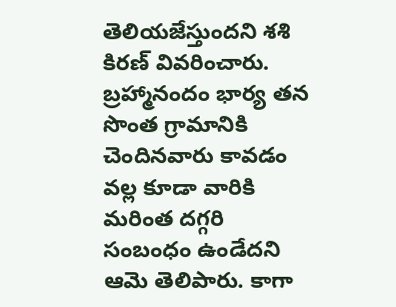తెలియజేస్తుందని శశి కిరణ్ వివరించారు. బ్రహ్మానందం భార్య తన సొంత గ్రామానికి చెందినవారు కావడం వల్ల కూడా వారికి మరింత దగ్గరి సంబంధం ఉండేదని ఆమె తెలిపారు. కాగా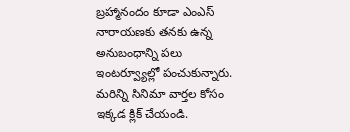బ్రహ్మానందం కూడా ఎంఎస్ నారాయణకు తనకు ఉన్న అనుబంధాన్ని పలు ఇంటర్వ్యూల్లో పంచుకున్నారు.
మరిన్ని సినిమా వార్తల కోసం ఇక్కడ క్లిక్ చేయండి.